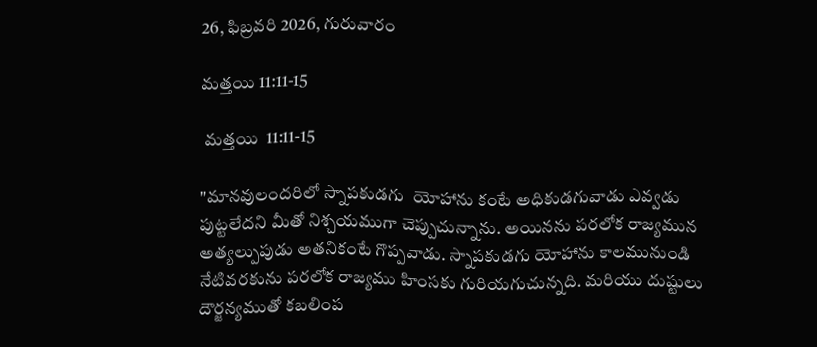26, ఫిబ్రవరి 2026, గురువారం

మత్తయి 11:11-15

 మత్తయి  11:11-15

"మానవులందరిలో స్నాపకుడగు  యోహాను కంటే అధికుడగువాడు ఎవ్వడు పుట్టలేదని మీతో నిశ్చయముగా చెప్పుచున్నాను. అయినను పరలోక రాజ్యమున అత్యల్పుపుడు అతనికంటే గొప్పవాడు. స్నాపకుడగు యోహాను కాలమునుండి నేటివరకును పరలోక రాజ్యము హింసకు గురియగుచున్నది. మరియు దుష్టులు దౌర్జన్యముతో కబలింప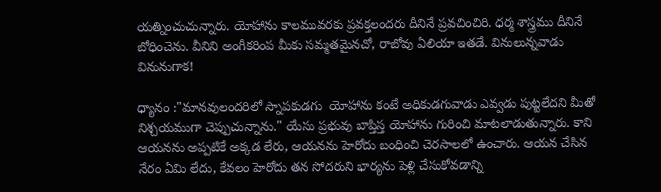యత్నించుచున్నారు. యోహాను కాలమువరకు ప్రవక్తలందరు దీనినే ప్రవచించిరి. ధర్మ శాస్త్రము దీనినే బోధించెను. వీనిని అంగీకరింప మీకు సమ్మతమైనచో, రాబోవు ఏలియా ఇతడే. వినులున్నవాడు వినునుగాక!

ధ్యానం :"మానవులందరిలో స్నాపకుడగు  యోహాను కంటే అధికుడగువాడు ఎవ్వడు పుట్టలేదని మీతో నిశ్చయముగా చెప్పుచున్నాను." యేసు ప్రభువు బాప్తిస్త యోహాను గురించి మాటలాడుతున్నారు. కాని ఆయనను అప్పటికే అక్కడ లేరు, ఆయనను హెరోదు బంధించి చెరసాలలో ఉంచారు. ఆయన చేసిన నేరం ఏమి లేదు, కేవలం హెరోదు తన సోదరుని భార్యను పెళ్లి చేసుకోవడాన్ని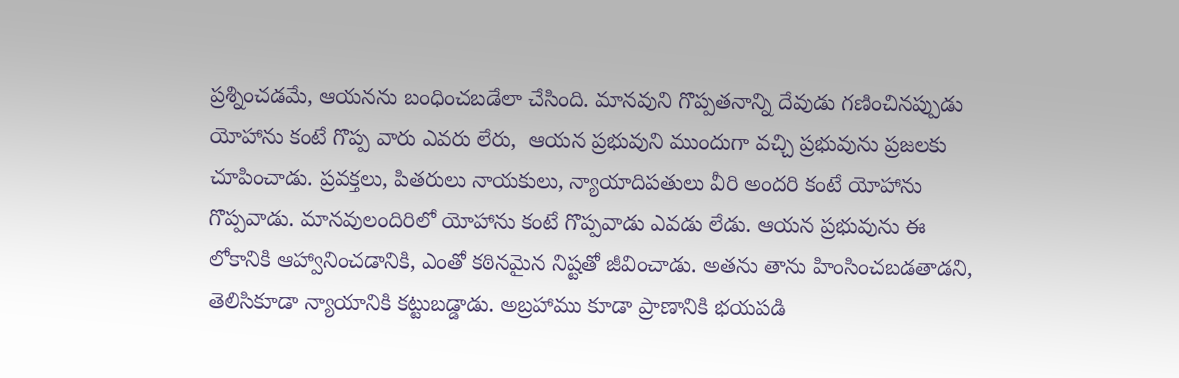ప్రశ్నించడమే, ఆయనను బంధించబడేలా చేసింది. మానవుని గొప్పతనాన్ని దేవుడు గణించినప్పుడు యోహాను కంటే గొప్ప వారు ఎవరు లేరు,  ఆయన ప్రభువుని ముందుగా వచ్చి ప్రభువును ప్రజలకు చూపించాడు. ప్రవక్తలు, పితరులు నాయకులు, న్యాయాదిపతులు వీరి అందరి కంటే యోహాను గొప్పవాడు. మానవులందిరిలో యోహాను కంటే గొప్పవాడు ఎవడు లేడు. ఆయన ప్రభువును ఈ లోకానికి ఆహ్వానించడానికి, ఎంతో కఠినమైన నిష్టతో జీవించాడు. అతను తాను హింసించబడతాడని, తెలిసికూడా న్యాయానికి కట్టుబడ్డాడు. అబ్రహాము కూడా ప్రాణానికి భయపడి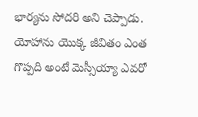భార్యను సోదరి అని చెప్పాడు. యోహాను యొక్క జీవితం ఎంత గొప్పది అంటే మెస్సీయ్యా ఎవరో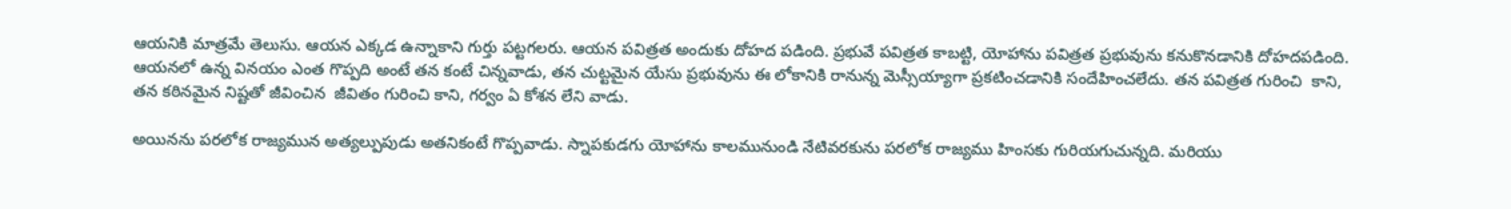ఆయనికి మాత్రమే తెలుసు. ఆయన ఎక్కడ ఉన్నాకాని గుర్తు పట్టగలరు. ఆయన పవిత్రత అందుకు దోహద పడింది. ప్రభువే పవిత్రత కాబట్టి, యోహాను పవిత్రత ప్రభువును కనుకొనడానికి దోహదపడింది.  ఆయనలో ఉన్న వినయం ఎంత గొప్పది అంటే తన కంటే చిన్నవాడు, తన చుట్టమైన యేసు ప్రభువును ఈ లోకానికి రానున్న మెస్సీయ్యాగా ప్రకటించడానికి సందేహించలేదు. తన పవిత్రత గురించి  కాని, తన కఠినమైన నిష్టతో జీవించిన  జీవితం గురించి కాని, గర్వం ఏ కోశన లేని వాడు.

అయినను పరలోక రాజ్యమున అత్యల్పుపుడు అతనికంటే గొప్పవాడు. స్నాపకుడగు యోహాను కాలమునుండి నేటివరకును పరలోక రాజ్యము హింసకు గురియగుచున్నది. మరియు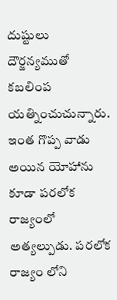దుష్టులు దౌర్జన్యముతో కబలింప యత్నించుచున్నారు. ఇంత గొప్ప వాడు అయిన యోహాను కూడా పరలోక రాజ్యంలో అత్యల్పుడు. పరలోక రాజ్యం లోని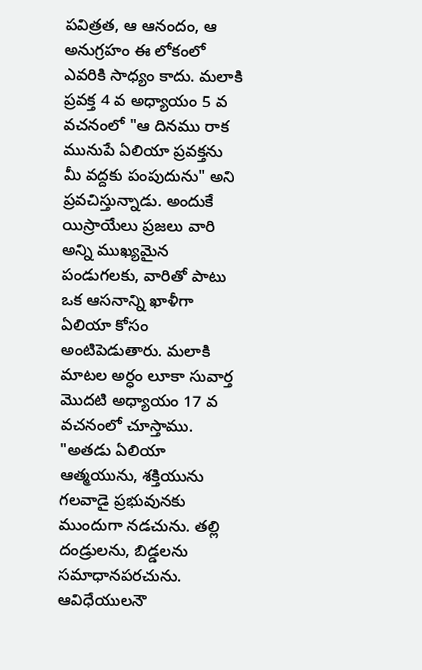పవిత్రత, ఆ ఆనందం, ఆ అనుగ్రహం ఈ లోకంలో ఎవరికి సాధ్యం కాదు. మలాకి ప్రవక్త 4 వ అధ్యాయం 5 వ వచనంలో "ఆ దినము రాక మునుపే ఏలియా ప్రవక్తను మీ వద్దకు పంపుదును" అని ప్రవచిస్తున్నాడు. అందుకే యిస్రాయేలు ప్రజలు వారి అన్ని ముఖ్యమైన  పండుగలకు, వారితో పాటు ఒక ఆసనాన్ని ఖాళీగా ఏలియా కోసం అంటిపెడుతారు. మలాకి మాటల అర్ధం లూకా సువార్త మొదటి అధ్యాయం 17 వ వచనంలో చూస్తాము. "అతడు ఏలియా ఆత్మయును, శక్తియును గలవాడై ప్రభువునకు ముందుగా నడచును. తల్లి దండ్రులను, బిడ్డలను సమాధానపరచును. ఆవిధేయులనౌ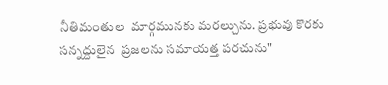నీతిమంతుల  మార్గమునకు మరల్చును. ప్రభువు కొరకు సన్నద్దులైన  ప్రజలను సమాయత్త పరచును"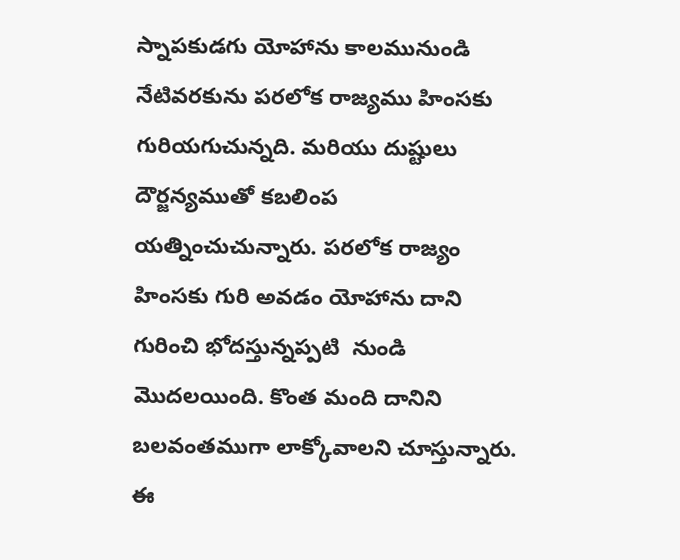స్నాపకుడగు యోహాను కాలమునుండి నేటివరకును పరలోక రాజ్యము హింసకు గురియగుచున్నది. మరియు దుష్టులు దౌర్జన్యముతో కబలింప యత్నించుచున్నారు. పరలోక రాజ్యం హింసకు గురి అవడం యోహాను దాని గురించి భోదస్తున్నప్పటి  నుండి మొదలయింది. కొంత మంది దానిని బలవంతముగా లాక్కోవాలని చూస్తున్నారు. ఈ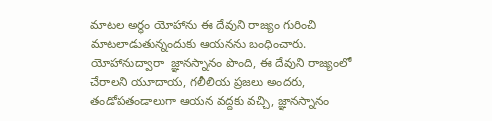మాటల అర్ధం యోహాను ఈ దేవుని రాజ్యం గురించి మాటలాడుతున్నందుకు ఆయనను బంధించారు. యోహానుద్వారా  జ్ఞానస్నానం పొంది, ఈ దేవుని రాజ్యంలో చేరాలని యూదాయ, గలీలియ ప్రజలు అందరు, తండోపతండాలుగా ఆయన వద్దకు వచ్చి, జ్ఞానస్నానం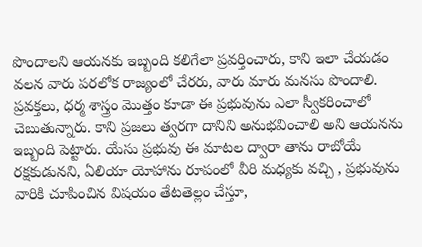పొందాలని ఆయనకు ఇబ్బంది కలిగేలా ప్రవర్తించారు, కాని ఇలా చేయడం వలన వారు పరలోక రాజ్యంలో చేరరు, వారు మారు మనసు పొందాలి. ప్రవక్తలు, ధర్మ శాస్త్రం మొత్తం కూడా ఈ ప్రభువును ఎలా స్వీకరించాలో చెబుతున్నారు. కాని ప్రజలు త్వరగా దానిని అనుభవించాలి అని ఆయనను ఇబ్బంది పెట్టారు. యేసు ప్రభువు ఈ మాటల ద్వారా తాను రాబోయే రక్షకుడునని, ఏలియా యోహాను రూపంలో వీరి మధ్యకు వచ్చి , ప్రభువును వారికి చూపించిన విషయం తేటతెల్లం చేస్తూ,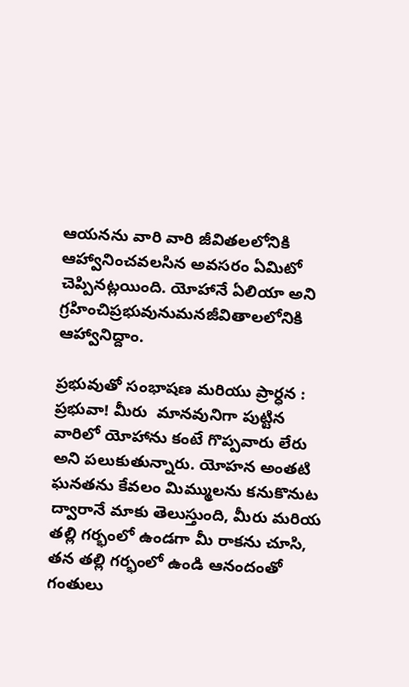ఆయనను వారి వారి జీవితలలోనికి ఆహ్వానించవలసిన అవసరం ఏమిటో చెప్పినట్లయింది. యోహానే ఏలియా అని గ్రహించిప్రభువునుమనజీవితాలలోనికి ఆహ్వానిద్దాం.

ప్రభువుతో సంభాషణ మరియు ప్రార్ధన : ప్రభువా! మీరు  మానవునిగా పుట్టిన వారిలో యోహాను కంటే గొప్పవారు లేరు అని పలుకుతున్నారు. యోహన అంతటి ఘనతను కేవలం మిమ్ములను కనుకొనుట ద్వారానే మాకు తెలుస్తుంది, మీరు మరియ తల్లి గర్భంలో ఉండగా మీ రాకను చూసి, తన తల్లి గర్భంలో ఉండి ఆనందంతో గంతులు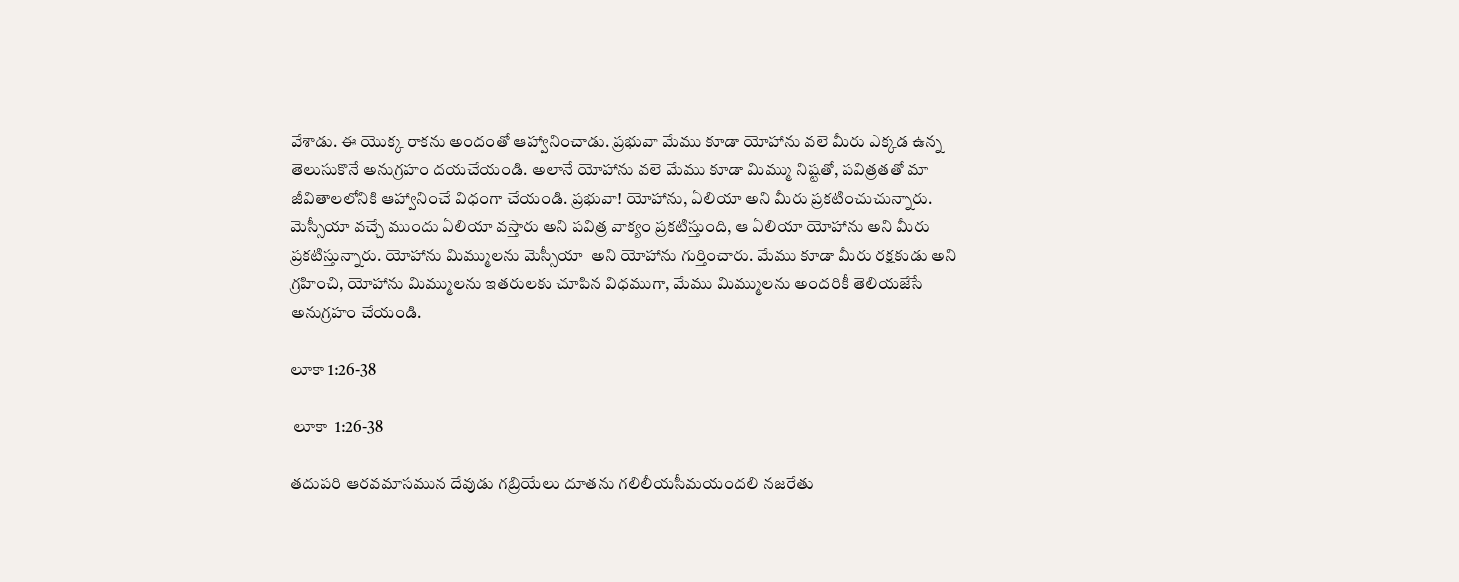వేశాడు. ఈ యొక్క రాకను అందంతో ఆహ్వానించాడు. ప్రభువా మేము కూడా యోహాను వలె మీరు ఎక్కడ ఉన్న తెలుసుకొనే అనుగ్రహం దయచేయండి. అలానే యోహాను వలె మేము కూడా మిమ్ము నిష్టతో, పవిత్రతతో మా జీవితాలలోనికి ఆహ్వానించే విధంగా చేయండి. ప్రభువా! యోహాను, ఏలియా అని మీరు ప్రకటించుచున్నారు. మెస్సీయా వచ్చే ముందు ఏలియా వస్తారు అని పవిత్ర వాక్యం ప్రకటిస్తుంది, ఆ ఏలియా యోహాను అని మీరు ప్రకటిస్తున్నారు. యోహాను మిమ్ములను మెస్సీయా  అని యోహాను గుర్తించారు. మేము కూడా మీరు రక్షకుడు అని గ్రహించి, యోహాను మిమ్ములను ఇతరులకు చూపిన విధముగా, మేము మిమ్ములను అందరికీ తెలియజేసే అనుగ్రహం చేయండి.

లూకా 1:26-38

 లూకా  1:26-38

తదుపరి ఆరవమాసమున దేవుడు గబ్రియేలు దూతను గలిలీయసీమయందలి నజరేతు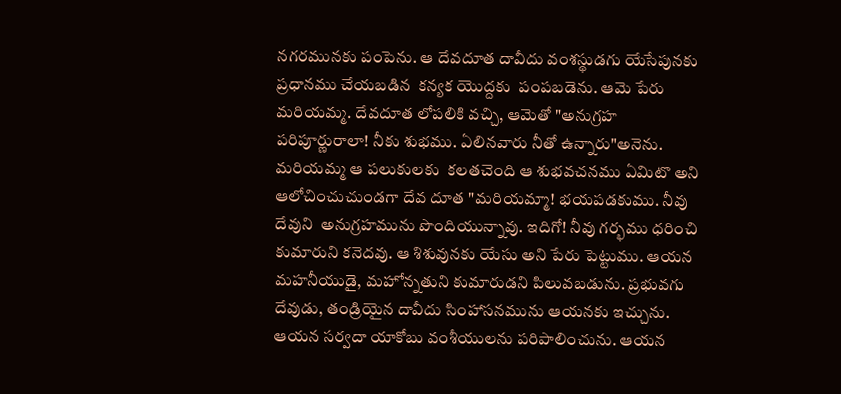నగరమునకు పంపెను. ఆ దేవదూత దావీదు వంశస్థుడగు యేసేపునకు ప్రధానము చేయబడిన  కన్యక యొద్దకు  పంపబడెను. ఆమె పేరు మరియమ్మ. దేవదూత లోపలికి వచ్చి, ఆమెతో "అనుగ్రహ పరిపూర్ణురాలా! నీకు శుభము. ఏలినవారు నీతో ఉన్నారు"అనెను. మరియమ్మ ఆ పలుకులకు  కలతచెంది ఆ శుభవచనము ఏమిటొ అని ఆలోచించుచుండగా దేవ దూత "మరియమ్మా! భయపడకుము. నీవు దేవుని  అనుగ్రహమును పొందియున్నావు. ఇదిగో! నీవు గర్భము ధరించి కుమారుని కనెదవు. ఆ శిశువునకు యేసు అని పేరు పెట్టుము. ఆయన మహనీయుడై, మహోన్నతుని కుమారుడని పిలువబడును. ప్రభువగు దేవుడు, తండ్రియైన దావీదు సింహాసనమును ఆయనకు ఇచ్చును. ఆయన సర్వదా యాకోబు వంశీయులను పరిపాలించును. ఆయన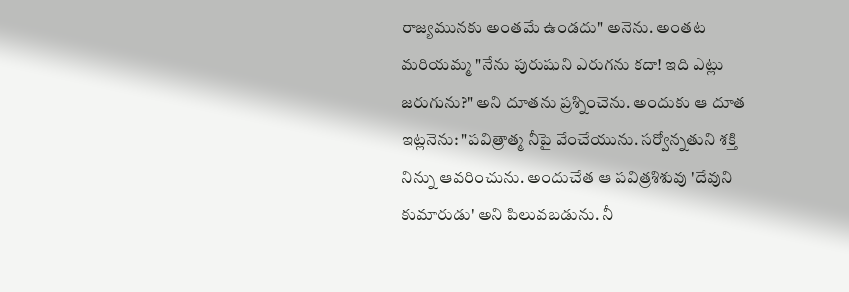రాజ్యమునకు అంతమే ఉండదు" అనెను. అంతట మరియమ్మ "నేను పురుషుని ఎరుగను కదా! ఇది ఎట్లు జరుగును?" అని దూతను ప్రశ్నించెను. అందుకు ఆ దూత ఇట్లనెను: "పవిత్రాత్మ నీపై వేంచేయును. సర్వోన్నతుని శక్తి నిన్ను ఆవరించును. అందుచేత ఆ పవిత్రశిశువు 'దేవుని కుమారుడు' అని పిలువబడును. నీ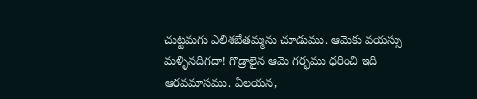చుట్టమగు ఎలిశబేతమ్మను చూడుము. ఆమెకు వయస్సు మళ్ళినదిగదా! గొడ్రాలైన ఆమె గర్భము ధరించి ఇది ఆరవమాసము. ఏలయన,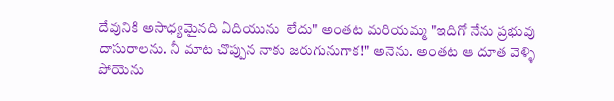దేవునికి అసాధ్యమైనది ఏదియును  లేదు" అంతట మరియమ్మ "ఇదిగో నేను ప్రభువు దాసురాలను. నీ మాట చొప్పున నాకు జరుగునుగాక!" అనెను. అంతట ఆ దూత వెళ్ళి పోయెను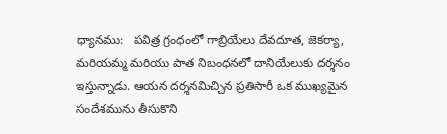ధ్యానము:   పవిత్ర గ్రంధంలో గాబ్రియేలు దేవదూత, జెకర్యా, మరియమ్మ మరియు పాత నిబంధనలో దానియేలుకు దర్శనం ఇస్తున్నాడు. ఆయన దర్శనమిచ్చిన ప్రతిసారీ ఒక ముఖ్యమైన సందేశమును తీసుకొని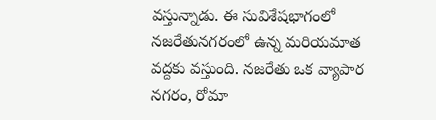వస్తున్నాడు. ఈ సువిశేషభాగంలో నజరేతునగరంలో ఉన్న మరియమాత వద్దకు వస్తుంది. నజరేతు ఒక వ్యాపార నగరం, రోమా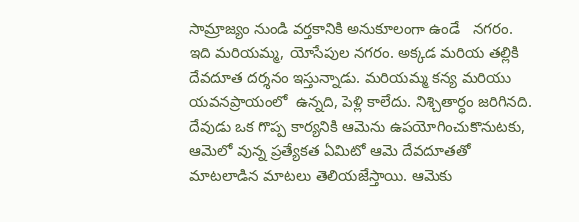సామ్రాజ్యం నుండి వర్తకానికి అనుకూలంగా ఉండే   నగరం.  ఇది మరియమ్మ, యోసేపుల నగరం. అక్కడ మరియ తల్లికి దేవదూత దర్శనం ఇస్తున్నాడు. మరియమ్మ కన్య మరియు యవనప్రాయంలో  ఉన్నది, పెళ్లి కాలేదు. నిశ్చితార్ధం జరిగినది.  దేవుడు ఒక గొప్ప కార్యనికి ఆమెను ఉపయోగించుకొనుటకు, ఆమెలో వున్న ప్రత్యేకత ఏమిటో ఆమె దేవదూతతో మాటలాడిన మాటలు తెలియజేస్తాయి. ఆమెకు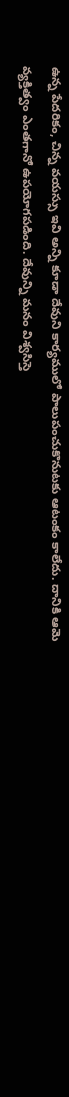ఉన్న పేదరికం, చిన్న వయస్సు ఇవి అన్ని కూడా దేవుని కార్యములో పాలుపంచుకొనుటకు ఆటంకం కాలేదు. దానికి ఆమె వ్యక్తిత్వం ఎంతగానో ఉపయోగపడింది. దేవున్ని మనం విశ్వసిస్తె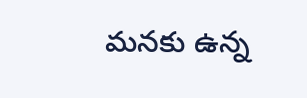మనకు ఉన్న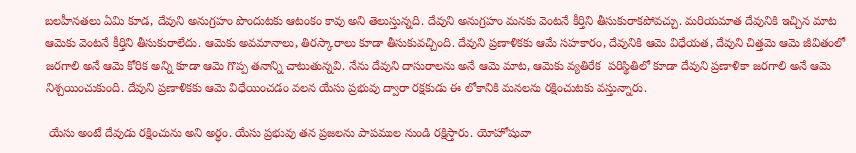బలహీనతలు ఏమి కూడ, దేవుని అనుగ్రహం పొందుటకు ఆటంకం కావు అని తెలుస్తున్నది. దేవుని అనుగ్రహం మనకు వెంటనే కీర్తిని తీసుకురాకపోవచ్చు. మరియమాత దేవునికి ఇచ్చిన మాట ఆమెకు వెంటనే కీర్తిని తీసుకురాలేదు. ఆమెకు అవమానాలు, తిరస్కారాలు కూడా తీసుకువచ్చింది. దేవుని ప్రణాళికకు ఆమే సహకారం, దేవునికి ఆమె విధేయత, దేవుని చిత్తమె ఆమె జీవితంలో జరగాలి అనే ఆమె కోరిక అన్ని కూడా ఆమె గొప్ప తనాన్ని చాటుతున్నవి. నేను దేవుని దాసురాలను అనే ఆమె మాట, ఆమెకు వ్యతిరేక  పరిస్థితిలో కూడా దేవుని ప్రణాళికా జరగాలి అనే ఆమె నిశ్చయించుకుంది. దేవుని ప్రణాళికకు ఆమె విధేయించడం వలన యేసు ప్రభువు ద్వారా రక్షకుడు ఈ లోకానికి మనలను రక్షించుటకు వస్తున్నారు.

 యేసు అంటే దేవుడు రక్షించును అని అర్ధం. యేసు ప్రభువు తన ప్రజలను పాపముల నుండి రక్షిస్తారు. యోహోషువా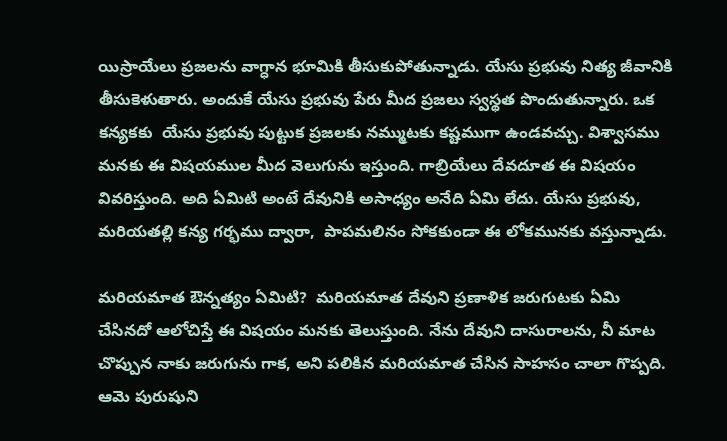యిస్రాయేలు ప్రజలను వాగ్ధాన భూమికి తీసుకుపోతున్నాడు. యేసు ప్రభువు నిత్య జీవానికి తీసుకెళుతారు. అందుకే యేసు ప్రభువు పేరు మీద ప్రజలు స్వస్థత పొందుతున్నారు. ఒక కన్యకకు  యేసు ప్రభువు పుట్టుక ప్రజలకు నమ్ముటకు కష్టముగా ఉండవచ్చు. విశ్వాసము మనకు ఈ విషయముల మీద వెలుగును ఇస్తుంది. గాబ్రియేలు దేవదూత ఈ విషయం వివరిస్తుంది. అది ఏమిటి అంటే దేవునికి అసాధ్యం అనేది ఏమి లేదు. యేసు ప్రభువు, మరియతల్లి కన్య గర్భము ద్వారా,  పాపమలినం సోకకుండా ఈ లోకమునకు వస్తున్నాడు.

మరియమాత ఔన్నత్యం ఏమిటి?  మరియమాత దేవుని ప్రణాళిక జరుగుటకు ఏమి చేసినదో ఆలోచిస్తే ఈ విషయం మనకు తెలుస్తుంది. నేను దేవుని దాసురాలను, నీ మాట చొప్పున నాకు జరుగును గాక, అని పలికిన మరియమాత చేసిన సాహసం చాలా గొప్పది. ఆమె పురుషుని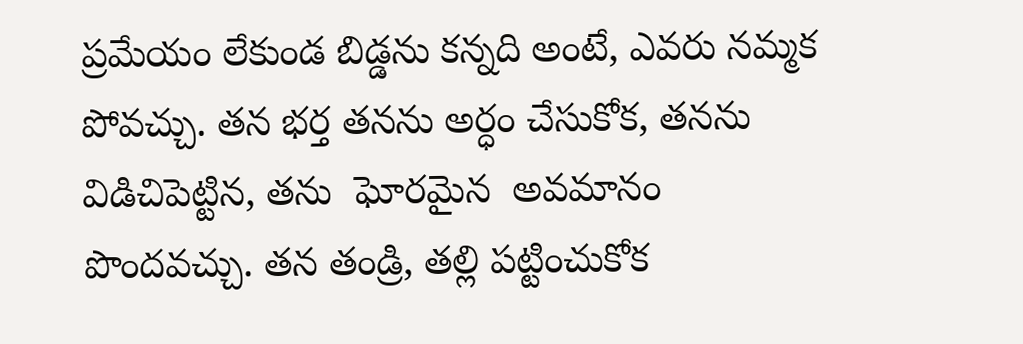ప్రమేయం లేకుండ బిడ్డను కన్నది అంటే, ఎవరు నమ్మక పోవచ్చు. తన భర్త తనను అర్ధం చేసుకోక, తనను విడిచిపెట్టిన, తను  ఘోరమైన  అవమానం పొందవచ్చు. తన తండ్రి, తల్లి పట్టించుకోక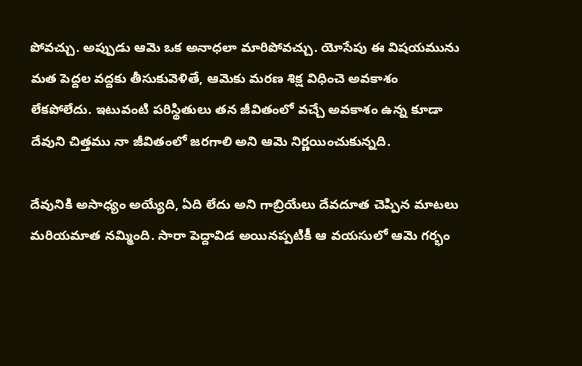పోవచ్చు. అప్పుడు ఆమె ఒక అనాధలా మారిపోవచ్చు. యోసేపు ఈ విషయమును మత పెద్దల వద్దకు తీసుకువెళితే, ఆమెకు మరణ శిక్ష విధించె అవకాశం లేకపోలేదు. ఇటువంటి పరిస్థితులు తన జీవితంలో వచ్చే అవకాశం ఉన్న కూడా దేవుని చిత్తము నా జీవితంలో జరగాలి అని ఆమె నిర్ణయించుకున్నది.

దేవునికి అసాధ్యం అయ్యేది, ఏది లేదు అని గాబ్రియేలు దేవదూత చెప్పిన మాటలు మరియమాత నమ్మింది. సారా పెద్దావిడ అయినప్పటికీ ఆ వయసులో ఆమె గర్భం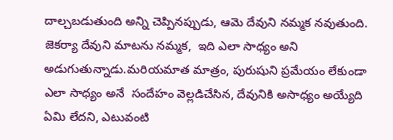దాల్చబడుతుంది అన్ని చెప్పినప్పుడు, ఆమె దేవుని నమ్మక నవుతుంది. జెకర్యా దేవుని మాటను నమ్మక,  ఇది ఎలా సాధ్యం అని అడుగుతున్నాడు.మరియమాత మాత్రం, పురుషుని ప్రమేయం లేకుండా ఎలా సాధ్యం అనే  సందేహం వెల్లడిచేసిన, దేవునికి అసాధ్యం అయ్యేది ఏమి లేదని, ఎటువంటి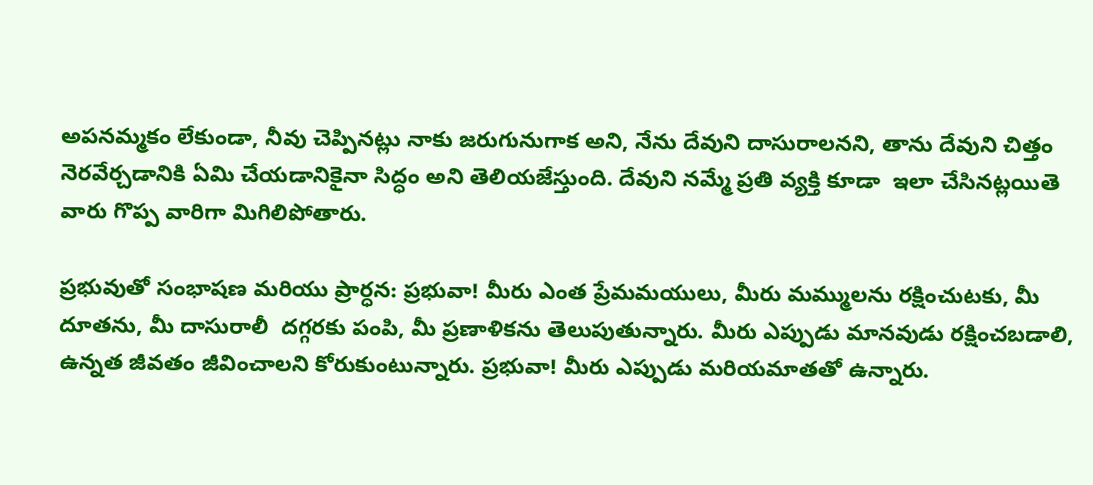అపనమ్మకం లేకుండా, నీవు చెప్పినట్లు నాకు జరుగునుగాక అని, నేను దేవుని దాసురాలనని, తాను దేవుని చిత్తం నెరవేర్చడానికి ఏమి చేయడానికైనా సిద్ధం అని తెలియజేస్తుంది. దేవుని నమ్మే ప్రతి వ్యక్తి కూడా  ఇలా చేసినట్లయితె వారు గొప్ప వారిగా మిగిలిపోతారు.

ప్రభువుతో సంభాషణ మరియు ప్రార్ధన: ప్రభువా! మీరు ఎంత ప్రేమమయులు, మీరు మమ్ములను రక్షించుటకు, మీ దూతను, మీ దాసురాలీ  దగ్గరకు పంపి, మీ ప్రణాళికను తెలుపుతున్నారు. మీరు ఎప్పుడు మానవుడు రక్షించబడాలి, ఉన్నత జీవతం జీవించాలని కోరుకుంటున్నారు. ప్రభువా! మీరు ఎప్పుడు మరియమాతతో ఉన్నారు.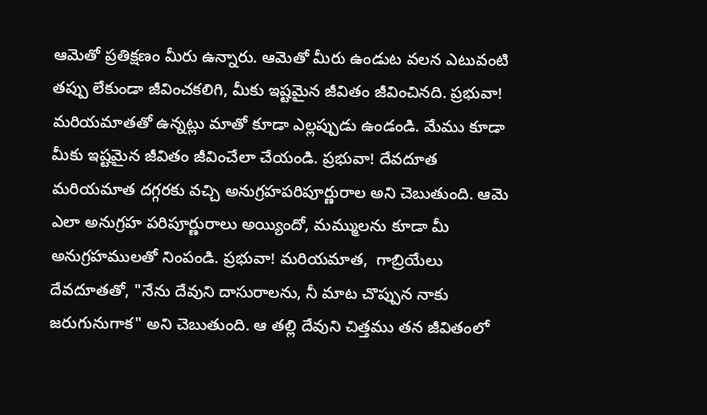ఆమెతో ప్రతిక్షణం మీరు ఉన్నారు. ఆమెతో మీరు ఉండుట వలన ఎటువంటి తప్పు లేకుండా జీవించకలిగి, మీకు ఇష్టమైన జీవితం జీవించినది. ప్రభువా! మరియమాతతో ఉన్నట్లు మాతో కూడా ఎల్లప్పుడు ఉండండి. మేము కూడా మీకు ఇష్టమైన జీవితం జీవించేలా చేయండి. ప్రభువా! దేవదూత మరియమాత దగ్గరకు వచ్చి అనుగ్రహపరిపూర్ణురాల అని చెబుతుంది. ఆమె ఎలా అనుగ్రహ పరిపూర్ణురాలు అయ్యిందో, మమ్ములను కూడా మీ అనుగ్రహములతో నింపండి. ప్రభువా! మరియమాత,  గాబ్రియేలు దేవదూతతో, "నేను దేవుని దాసురాలను, నీ మాట చొప్పున నాకు జరుగునుగాక" అని చెబుతుంది. ఆ తల్లి దేవుని చిత్తము తన జీవితంలో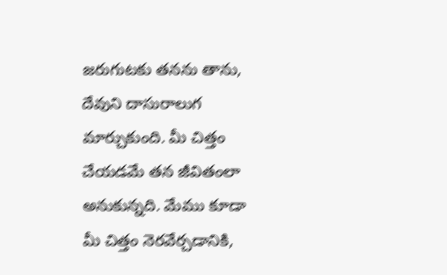జరుగుటకు తనను తాను, దేవుని దాసురాలుగ మార్చుకుంది. మీ చిత్తం చేయడమే తన జీవితంలా అనుకున్నది. మేము కూడా మీ చిత్తం నెరవేర్చడానికి,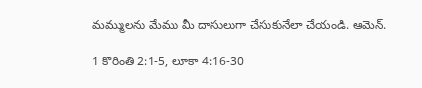మమ్ములను మేము మీ దాసులుగా చేసుకునేలా చేయండి. ఆమెన్.

1 కొరింతి 2:1-5, లూకా 4:16-30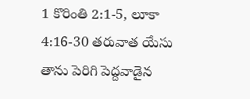1 కొరింతి 2:1-5, లూకా 4:16-30 తరువాత యేసు తాను పెరిగి పెద్దవాడైన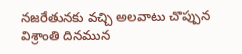నజరేతునకు వచ్చి అలవాటు చొప్పున విశ్రాంతి దినమున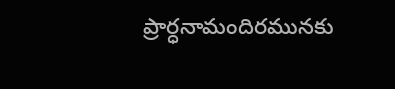ప్రార్ధనామందిరమునకు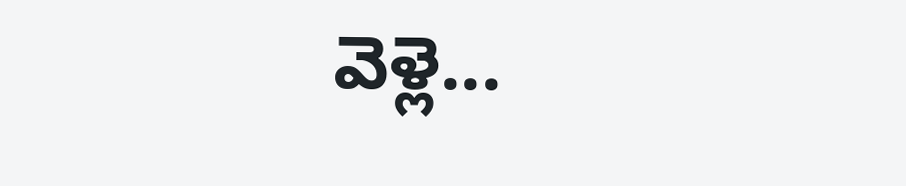వెళ్లె...